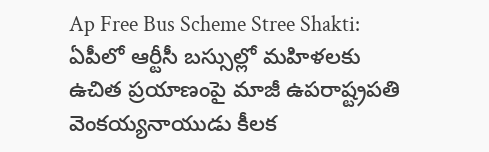Ap Free Bus Scheme Stree Shakti: ఏపీలో ఆర్టీసీ బస్సుల్లో మహిళలకు ఉచిత ప్రయాణంపై మాజీ ఉపరాష్ట్రపతి వెంకయ్యనాయుడు కీలక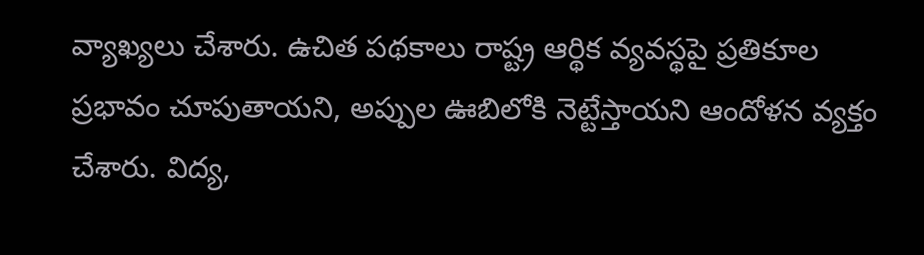వ్యాఖ్యలు చేశారు. ఉచిత పథకాలు రాష్ట్ర ఆర్థిక వ్యవస్థపై ప్రతికూల ప్రభావం చూపుతాయని, అప్పుల ఊబిలోకి నెట్టేస్తాయని ఆందోళన వ్యక్తం చేశారు. విద్య,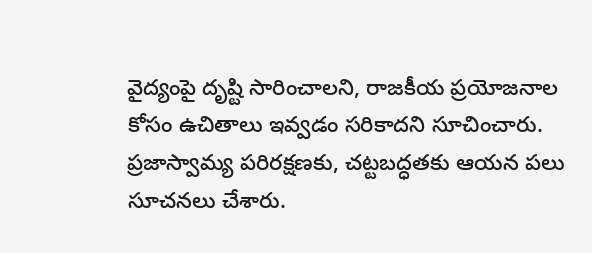వైద్యంపై దృష్టి సారించాలని, రాజకీయ ప్రయోజనాల కోసం ఉచితాలు ఇవ్వడం సరికాదని సూచించారు. ప్రజాస్వామ్య పరిరక్షణకు, చట్టబద్ధతకు ఆయన పలు సూచనలు చేశారు.